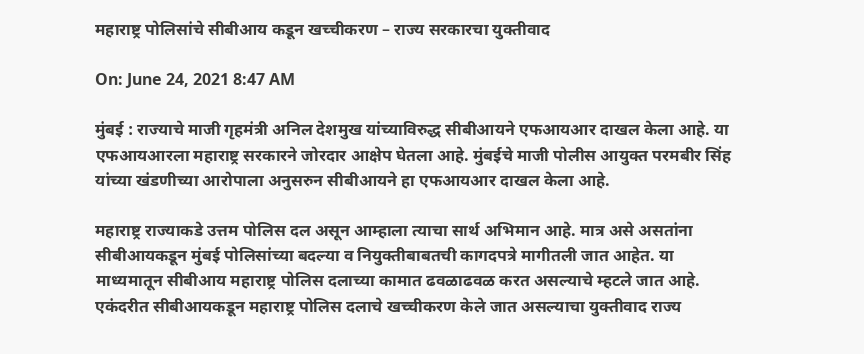महाराष्ट्र पोलिसांचे सीबीआय कडून खच्चीकरण – राज्य सरकारचा युक्तीवाद

On: June 24, 2021 8:47 AM

मुंबई : राज्याचे माजी गृहमंत्री अनिल देशमुख यांच्याविरुद्ध सीबीआयने एफआयआर दाखल केला आहे. या एफआयआरला महाराष्ट्र सरकारने जोरदार आक्षेप घेतला आहे. मुंबईचे माजी पोलीस आयुक्त परमबीर सिंह यांच्या खंडणीच्या आरोपाला अनुसरुन सीबीआयने हा एफआयआर दाखल केला आहे.

महाराष्ट्र राज्याकडे उत्तम पोलिस दल असून आम्हाला त्याचा सार्थ अभिमान आहे. मात्र असे असतांना सीबीआयकडून मुंबई पोलिसांच्या बदल्या व नियुक्तीबाबतची कागदपत्रे मागीतली जात आहेत. या माध्यमातून सीबीआय महाराष्ट्र पोलिस दलाच्या कामात ढवळाढवळ करत असल्याचे म्हटले जात आहे. एकंदरीत सीबीआयकडून महाराष्ट्र पोलिस दलाचे खच्चीकरण केले जात असल्याचा युक्तीवाद राज्य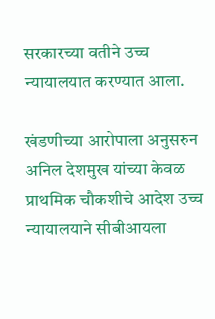सरकारच्या वतीने उच्च न्यायालयात करण्यात आला.

खंडणीच्या आरोपाला अनुसरुन अनिल देशमुख यांच्या केवळ प्राथमिक चौकशीचे आदेश उच्च न्यायालयाने सीबीआयला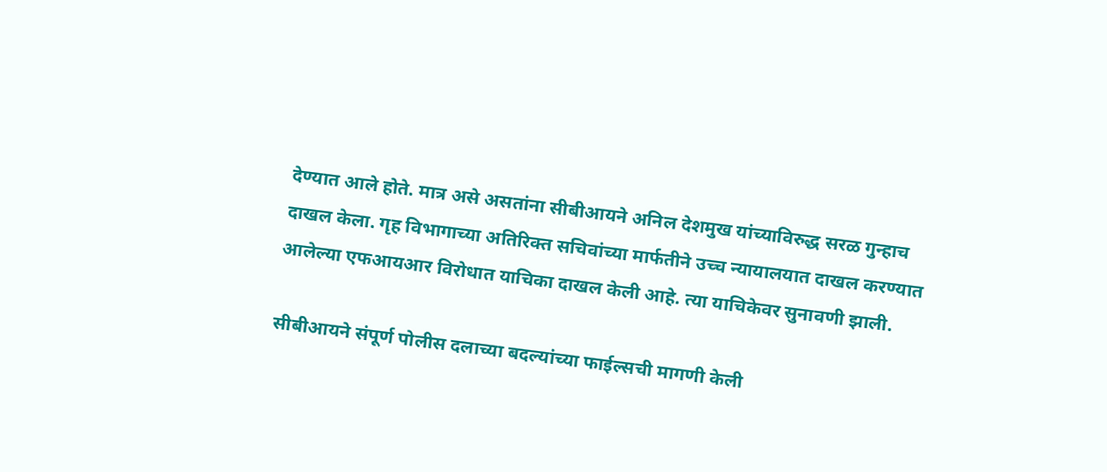देण्यात आले होते. मात्र असे असतांना सीबीआयने अनिल देशमुख यांच्याविरुद्ध सरळ गुन्हाच दाखल केला. गृह विभागाच्या अतिरिक्त सचिवांच्या मार्फतीने उच्च न्यायालयात दाखल करण्यात आलेल्या एफआयआर विरोधात याचिका दाखल केली आहे. त्या याचिकेवर सुनावणी झाली.

सीबीआयने संपूर्ण पोलीस दलाच्या बदल्यांच्या फाईल्सची मागणी केली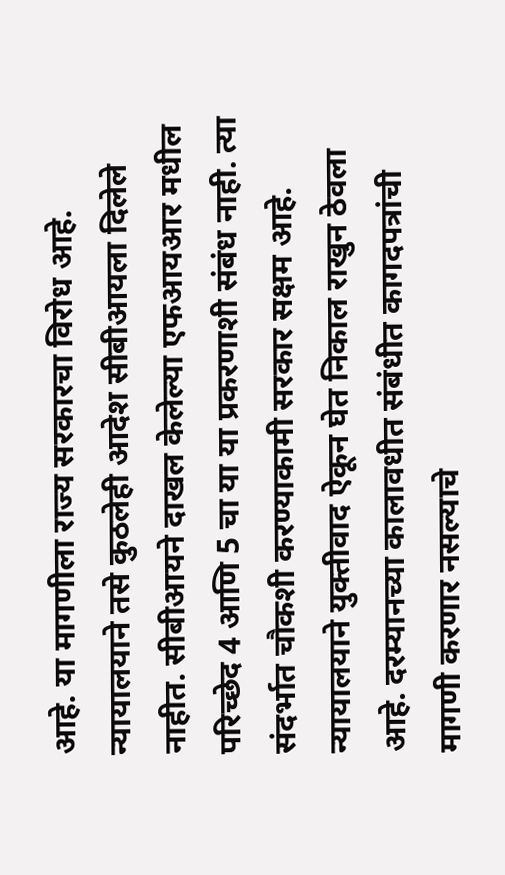आहे. या मागणीला राज्य सरकारचा विरोध आहे. न्यायालयाने तसे कुठलेही आदेश सीबीआयला दिलेले नाहीत. सीबीआयने दाखल केलेल्या एफआयआर मधील परिच्छेद 4 आणि 5 चा या या प्रकरणाशी संबंध नाही. त्या संदर्भात चौकशी करण्याकामी सरकार सक्षम आहे. न्यायालयाने युक्तीवाद ऐकून घेत निकाल राखुन ठेवला आहे. दरम्यानच्या कालावधीत संबंधीत कागदपत्रांची मागणी करणार नसल्याचे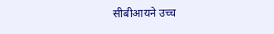सीबीआयने उच्च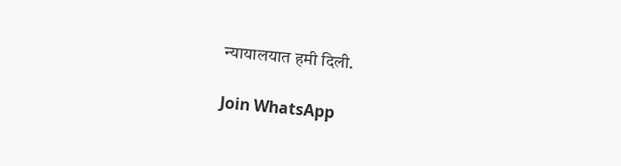न्यायालयात हमी दिली.

Join WhatsApp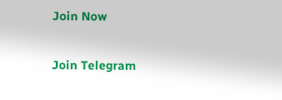Join Now

Join Telegram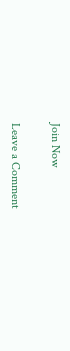Join Now

Leave a Comment